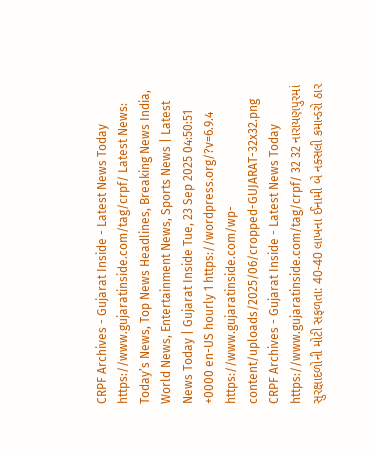CRPF Archives - Gujarat Inside - Latest News Today https://www.gujaratinside.com/tag/crpf/ Latest News: Today’s News, Top News Headlines, Breaking News India, World News, Entertainment News, Sports News | Latest News Today | Gujarat Inside Tue, 23 Sep 2025 04:50:51 +0000 en-US hourly 1 https://wordpress.org/?v=6.9.4 https://www.gujaratinside.com/wp-content/uploads/2025/06/cropped-GUJARAT-32x32.png CRPF Archives - Gujarat Inside - Latest News Today https://www.gujaratinside.com/tag/crpf/ 32 32 નારાયણપુરમાં સુરક્ષાદળોની મોટી સફળતા: 40-40 લાખના ઈનામી બે નક્સલી કમાન્ડરો ઠાર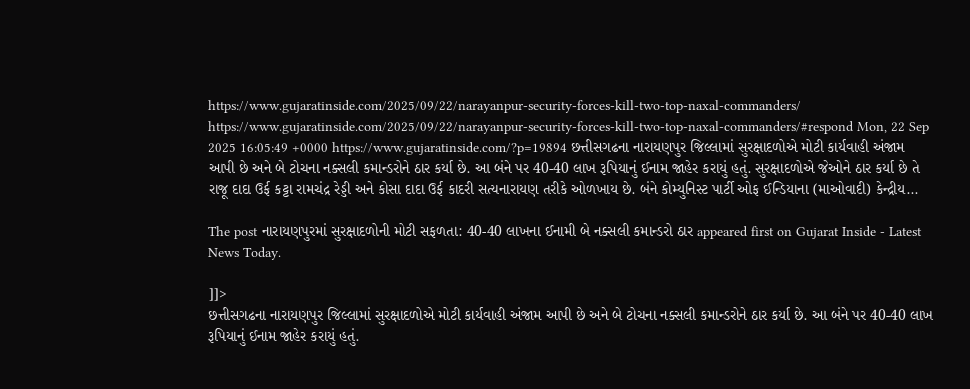https://www.gujaratinside.com/2025/09/22/narayanpur-security-forces-kill-two-top-naxal-commanders/ https://www.gujaratinside.com/2025/09/22/narayanpur-security-forces-kill-two-top-naxal-commanders/#respond Mon, 22 Sep 2025 16:05:49 +0000 https://www.gujaratinside.com/?p=19894 છત્તીસગઢના નારાયણપુર જિલ્લામાં સુરક્ષાદળોએ મોટી કાર્યવાહી અંજામ આપી છે અને બે ટોચના નક્સલી કમાન્ડરોને ઠાર કર્યા છે. આ બંને પર 40-40 લાખ રૂપિયાનું ઈનામ જાહેર કરાયું હતું. સુરક્ષાદળોએ જેઓને ઠાર કર્યા છે તે રાજૂ દાદા ઉર્ફ કટ્ટા રામચંદ્ર રેડ્ડી અને કોસા દાદા ઉર્ફ કાદરી સત્યનારાયણ તરીકે ઓળખાય છે. બંને કોમ્યુનિસ્ટ પાર્ટી ઓફ ઈન્ડિયાના (માઓવાદી) કેન્દ્રીય...

The post નારાયણપુરમાં સુરક્ષાદળોની મોટી સફળતા: 40-40 લાખના ઈનામી બે નક્સલી કમાન્ડરો ઠાર appeared first on Gujarat Inside - Latest News Today.

]]>
છત્તીસગઢના નારાયણપુર જિલ્લામાં સુરક્ષાદળોએ મોટી કાર્યવાહી અંજામ આપી છે અને બે ટોચના નક્સલી કમાન્ડરોને ઠાર કર્યા છે. આ બંને પર 40-40 લાખ રૂપિયાનું ઈનામ જાહેર કરાયું હતું.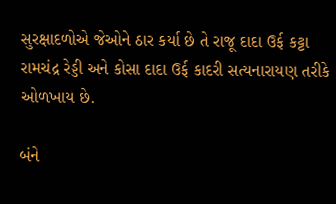સુરક્ષાદળોએ જેઓને ઠાર કર્યા છે તે રાજૂ દાદા ઉર્ફ કટ્ટા રામચંદ્ર રેડ્ડી અને કોસા દાદા ઉર્ફ કાદરી સત્યનારાયણ તરીકે ઓળખાય છે.

બંને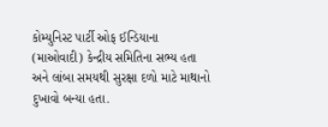કોમ્યુનિસ્ટ પાર્ટી ઓફ ઈન્ડિયાના (માઓવાદી) કેન્દ્રીય સમિતિના સભ્ય હતા અને લાંબા સમયથી સુરક્ષા દળો માટે માથાનો દુખાવો બન્યા હતા.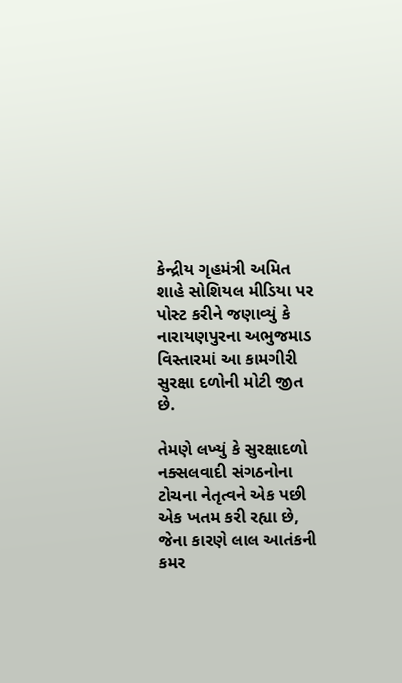કેન્દ્રીય ગૃહમંત્રી અમિત શાહે સોશિયલ મીડિયા પર પોસ્ટ કરીને જણાવ્યું કે નારાયણપુરના અભુજમાડ વિસ્તારમાં આ કામગીરી સુરક્ષા દળોની મોટી જીત છે.

તેમણે લખ્યું કે સુરક્ષાદળો નક્સલવાદી સંગઠનોના ટોચના નેતૃત્વને એક પછી એક ખતમ કરી રહ્યા છે, જેના કારણે લાલ આતંકની કમર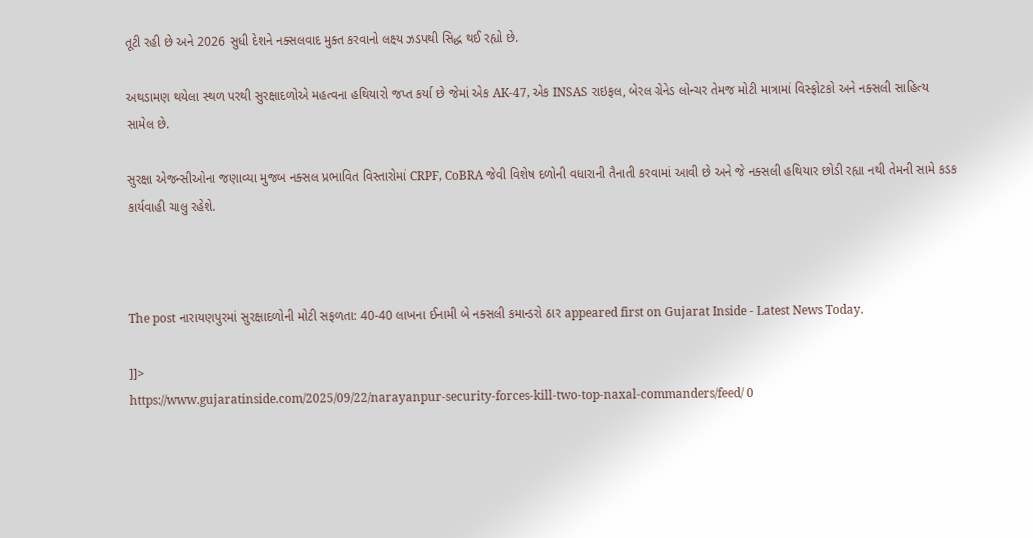તૂટી રહી છે અને 2026 સુધી દેશને નક્સલવાદ મુક્ત કરવાનો લક્ષ્ય ઝડપથી સિદ્ધ થઈ રહ્યો છે.

અથડામણ થયેલા સ્થળ પરથી સુરક્ષાદળોએ મહત્વના હથિયારો જપ્ત કર્યા છે જેમાં એક AK-47, એક INSAS રાઇફલ, બેરલ ગ્રેનેડ લોન્ચર તેમજ મોટી માત્રામાં વિસ્ફોટકો અને નક્સલી સાહિત્ય સામેલ છે.

સુરક્ષા એજન્સીઓના જણાવ્યા મુજબ નક્સલ પ્રભાવિત વિસ્તારોમાં CRPF, CoBRA જેવી વિશેષ દળોની વધારાની તૈનાતી કરવામાં આવી છે અને જે નક્સલી હથિયાર છોડી રહ્યા નથી તેમની સામે કડક કાર્યવાહી ચાલુ રહેશે.



The post નારાયણપુરમાં સુરક્ષાદળોની મોટી સફળતા: 40-40 લાખના ઈનામી બે નક્સલી કમાન્ડરો ઠાર appeared first on Gujarat Inside - Latest News Today.

]]>
https://www.gujaratinside.com/2025/09/22/narayanpur-security-forces-kill-two-top-naxal-commanders/feed/ 0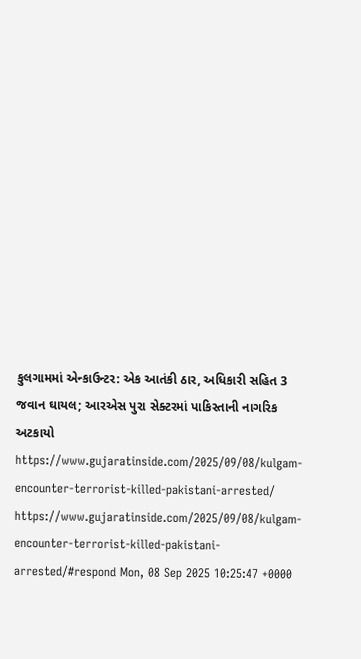કુલગામમાં એન્કાઉન્ટર: એક આતંકી ઠાર, અધિકારી સહિત 3 જવાન ઘાયલ; આરએસ પુરા સેક્ટરમાં પાકિસ્તાની નાગરિક અટકાયો https://www.gujaratinside.com/2025/09/08/kulgam-encounter-terrorist-killed-pakistani-arrested/ https://www.gujaratinside.com/2025/09/08/kulgam-encounter-terrorist-killed-pakistani-arrested/#respond Mon, 08 Sep 2025 10:25:47 +0000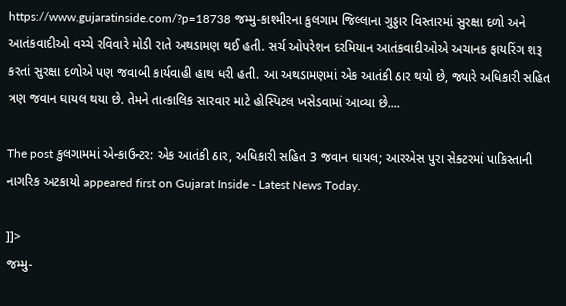https://www.gujaratinside.com/?p=18738 જમ્મુ-કાશ્મીરના કુલગામ જિલ્લાના ગુડ્ડાર વિસ્તારમાં સુરક્ષા દળો અને આતંકવાદીઓ વચ્ચે રવિવારે મોડી રાતે અથડામણ થઈ હતી. સર્ચ ઓપરેશન દરમિયાન આતંકવાદીઓએ અચાનક ફાયરિંગ શરૂ કરતાં સુરક્ષા દળોએ પણ જવાબી કાર્યવાહી હાથ ધરી હતી. આ અથડામણમાં એક આતંકી ઠાર થયો છે, જ્યારે અધિકારી સહિત ત્રણ જવાન ઘાયલ થયા છે. તેમને તાત્કાલિક સારવાર માટે હોસ્પિટલ ખસેડવામાં આવ્યા છે....

The post કુલગામમાં એન્કાઉન્ટર: એક આતંકી ઠાર, અધિકારી સહિત 3 જવાન ઘાયલ; આરએસ પુરા સેક્ટરમાં પાકિસ્તાની નાગરિક અટકાયો appeared first on Gujarat Inside - Latest News Today.

]]>
જમ્મુ-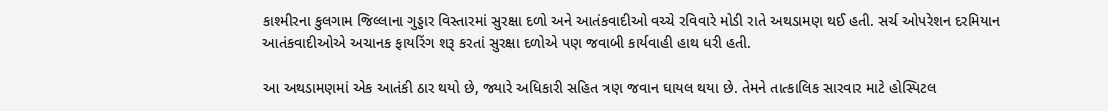કાશ્મીરના કુલગામ જિલ્લાના ગુડ્ડાર વિસ્તારમાં સુરક્ષા દળો અને આતંકવાદીઓ વચ્ચે રવિવારે મોડી રાતે અથડામણ થઈ હતી. સર્ચ ઓપરેશન દરમિયાન આતંકવાદીઓએ અચાનક ફાયરિંગ શરૂ કરતાં સુરક્ષા દળોએ પણ જવાબી કાર્યવાહી હાથ ધરી હતી.

આ અથડામણમાં એક આતંકી ઠાર થયો છે, જ્યારે અધિકારી સહિત ત્રણ જવાન ઘાયલ થયા છે. તેમને તાત્કાલિક સારવાર માટે હોસ્પિટલ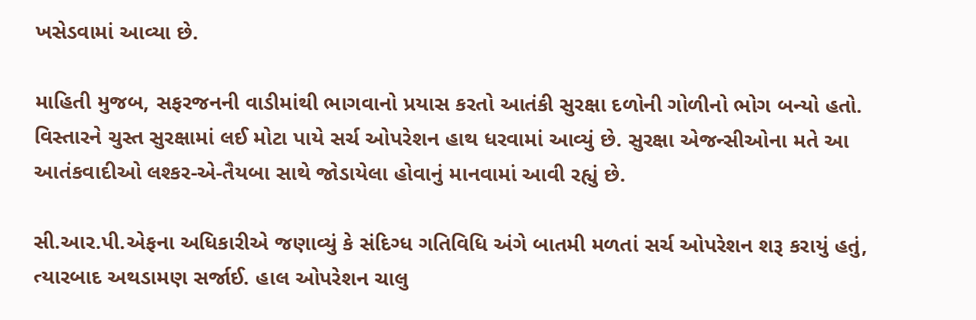ખસેડવામાં આવ્યા છે.

માહિતી મુજબ, સફરજનની વાડીમાંથી ભાગવાનો પ્રયાસ કરતો આતંકી સુરક્ષા દળોની ગોળીનો ભોગ બન્યો હતો. વિસ્તારને ચુસ્ત સુરક્ષામાં લઈ મોટા પાયે સર્ચ ઓપરેશન હાથ ધરવામાં આવ્યું છે. સુરક્ષા એજન્સીઓના મતે આ આતંકવાદીઓ લશ્કર-એ-તૈયબા સાથે જોડાયેલા હોવાનું માનવામાં આવી રહ્યું છે.

સી.આર.પી.એફના અધિકારીએ જણાવ્યું કે સંદિગ્ધ ગતિવિધિ અંગે બાતમી મળતાં સર્ચ ઓપરેશન શરૂ કરાયું હતું, ત્યારબાદ અથડામણ સર્જાઈ. હાલ ઓપરેશન ચાલુ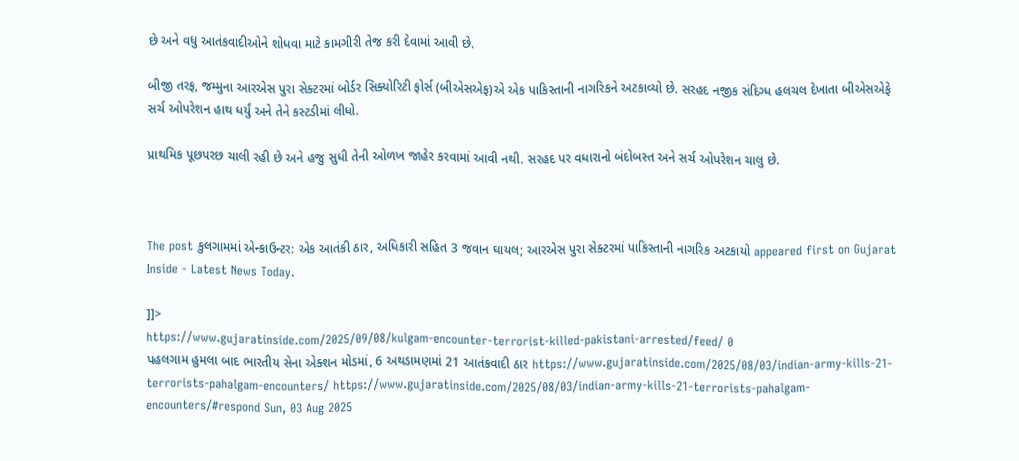છે અને વધુ આતંકવાદીઓને શોધવા માટે કામગીરી તેજ કરી દેવામાં આવી છે.

બીજી તરફ, જમ્મુના આરએસ પુરા સેક્ટરમાં બોર્ડર સિક્યોરિટી ફોર્સ (બીએસએફ)એ એક પાકિસ્તાની નાગરિકને અટકાવ્યો છે. સરહદ નજીક સંદિગ્ધ હલચલ દેખાતા બીએસએફે સર્ચ ઓપરેશન હાથ ધર્યું અને તેને કસ્ટડીમાં લીધો.

પ્રાથમિક પૂછપરછ ચાલી રહી છે અને હજુ સુધી તેની ઓળખ જાહેર કરવામાં આવી નથી. સરહદ પર વધારાનો બંદોબસ્ત અને સર્ચ ઓપરેશન ચાલુ છે.



The post કુલગામમાં એન્કાઉન્ટર: એક આતંકી ઠાર, અધિકારી સહિત 3 જવાન ઘાયલ; આરએસ પુરા સેક્ટરમાં પાકિસ્તાની નાગરિક અટકાયો appeared first on Gujarat Inside - Latest News Today.

]]>
https://www.gujaratinside.com/2025/09/08/kulgam-encounter-terrorist-killed-pakistani-arrested/feed/ 0
પહલગામ હુમલા બાદ ભારતીય સેના એક્શન મોડમાં, 6 અથડામણમાં 21 આતંકવાદી ઠાર https://www.gujaratinside.com/2025/08/03/indian-army-kills-21-terrorists-pahalgam-encounters/ https://www.gujaratinside.com/2025/08/03/indian-army-kills-21-terrorists-pahalgam-encounters/#respond Sun, 03 Aug 2025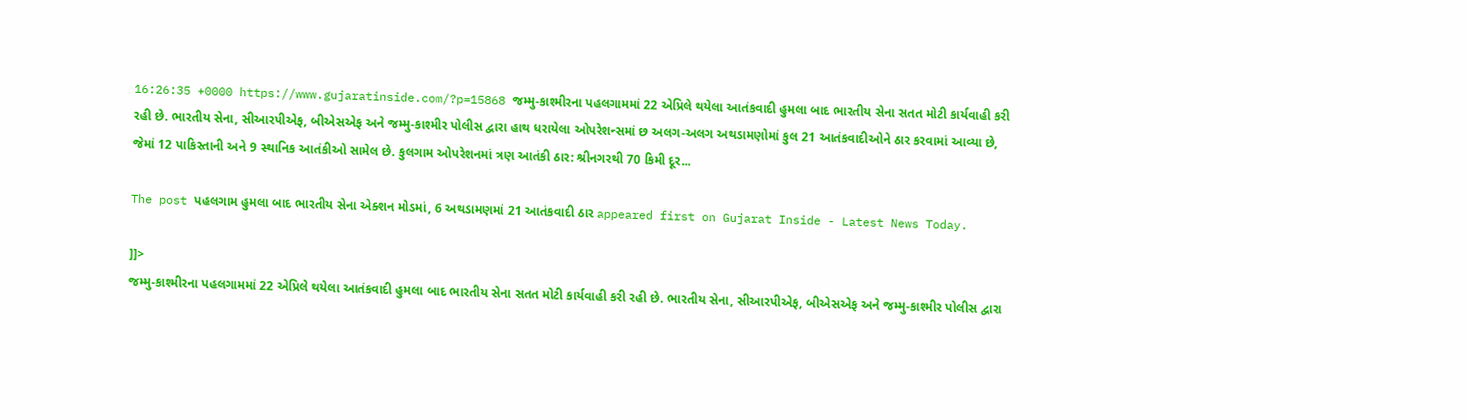16:26:35 +0000 https://www.gujaratinside.com/?p=15868 જમ્મુ-કાશ્મીરના પહલગામમાં 22 એપ્રિલે થયેલા આતંકવાદી હુમલા બાદ ભારતીય સેના સતત મોટી કાર્યવાહી કરી રહી છે. ભારતીય સેના, સીઆરપીએફ, બીએસએફ અને જમ્મુ-કાશ્મીર પોલીસ દ્વારા હાથ ધરાયેલા ઓપરેશન્સમાં છ અલગ-અલગ અથડામણોમાં કુલ 21 આતંકવાદીઓને ઠાર કરવામાં આવ્યા છે, જેમાં 12 પાકિસ્તાની અને 9 સ્થાનિક આતંકીઓ સામેલ છે. કુલગામ ઓપરેશનમાં ત્રણ આતંકી ઠાર: શ્રીનગરથી 70 કિમી દૂર...

The post પહલગામ હુમલા બાદ ભારતીય સેના એક્શન મોડમાં, 6 અથડામણમાં 21 આતંકવાદી ઠાર appeared first on Gujarat Inside - Latest News Today.

]]>
જમ્મુ-કાશ્મીરના પહલગામમાં 22 એપ્રિલે થયેલા આતંકવાદી હુમલા બાદ ભારતીય સેના સતત મોટી કાર્યવાહી કરી રહી છે. ભારતીય સેના, સીઆરપીએફ, બીએસએફ અને જમ્મુ-કાશ્મીર પોલીસ દ્વારા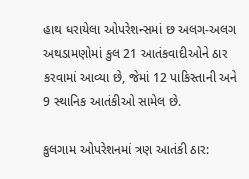હાથ ધરાયેલા ઓપરેશન્સમાં છ અલગ-અલગ અથડામણોમાં કુલ 21 આતંકવાદીઓને ઠાર કરવામાં આવ્યા છે, જેમાં 12 પાકિસ્તાની અને 9 સ્થાનિક આતંકીઓ સામેલ છે.

કુલગામ ઓપરેશનમાં ત્રણ આતંકી ઠાર: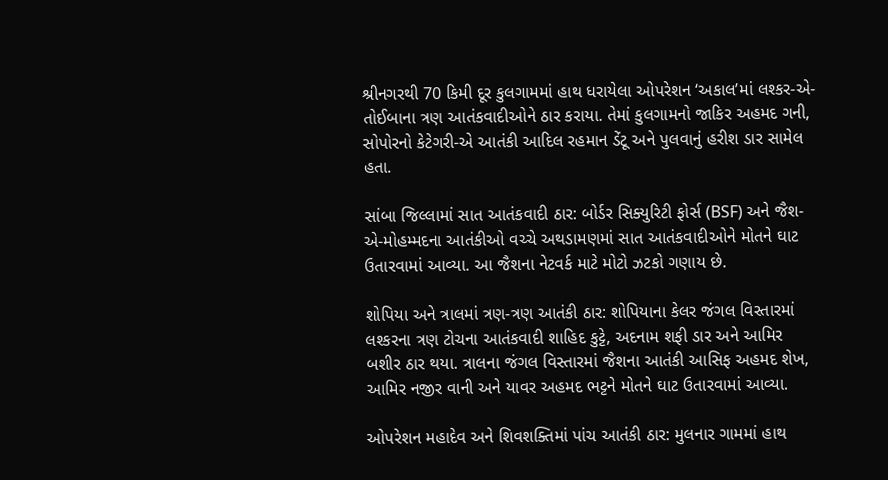શ્રીનગરથી 70 કિમી દૂર કુલગામમાં હાથ ધરાયેલા ઓપરેશન ‘અકાલ’માં લશ્કર-એ-તોઈબાના ત્રણ આતંકવાદીઓને ઠાર કરાયા. તેમાં કુલગામનો જાકિર અહમદ ગની, સોપોરનો કેટેગરી-એ આતંકી આદિલ રહમાન ડેંટૂ અને પુલવાનું હરીશ ડાર સામેલ હતા.

સાંબા જિલ્લામાં સાત આતંકવાદી ઠાર: બોર્ડર સિક્યુરિટી ફોર્સ (BSF) અને જૈશ-એ-મોહમ્મદના આતંકીઓ વચ્ચે અથડામણમાં સાત આતંકવાદીઓને મોતને ઘાટ ઉતારવામાં આવ્યા. આ જૈશના નેટવર્ક માટે મોટો ઝટકો ગણાય છે.

શોપિયા અને ત્રાલમાં ત્રણ-ત્રણ આતંકી ઠાર: શોપિયાના કેલર જંગલ વિસ્તારમાં લશ્કરના ત્રણ ટોચના આતંકવાદી શાહિદ કુટ્ટે, અદનામ શફી ડાર અને આમિર બશીર ઠાર થયા. ત્રાલના જંગલ વિસ્તારમાં જૈશના આતંકી આસિફ અહમદ શેખ, આમિર નજીર વાની અને યાવર અહમદ ભટ્ટને મોતને ઘાટ ઉતારવામાં આવ્યા.

ઓપરેશન મહાદેવ અને શિવશક્તિમાં પાંચ આતંકી ઠાર: મુલનાર ગામમાં હાથ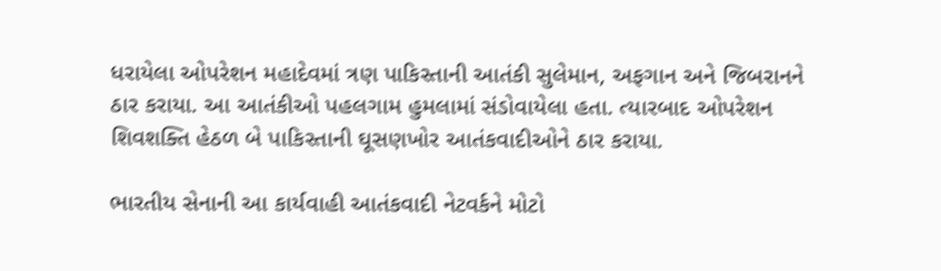ધરાયેલા ઓપરેશન મહાદેવમાં ત્રણ પાકિસ્તાની આતંકી સુલેમાન, અફગાન અને જિબરાનને ઠાર કરાયા. આ આતંકીઓ પહલગામ હુમલામાં સંડોવાયેલા હતા. ત્યારબાદ ઓપરેશન શિવશક્તિ હેઠળ બે પાકિસ્તાની ઘૂસણખોર આતંકવાદીઓને ઠાર કરાયા.

ભારતીય સેનાની આ કાર્યવાહી આતંકવાદી નેટવર્કને મોટો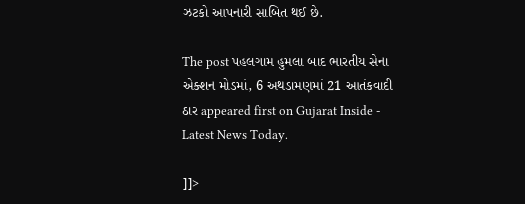ઝટકો આપનારી સાબિત થઈ છે.

The post પહલગામ હુમલા બાદ ભારતીય સેના એક્શન મોડમાં, 6 અથડામણમાં 21 આતંકવાદી ઠાર appeared first on Gujarat Inside - Latest News Today.

]]>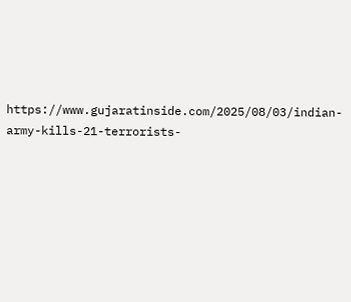https://www.gujaratinside.com/2025/08/03/indian-army-kills-21-terrorists-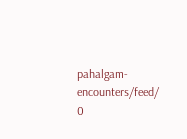pahalgam-encounters/feed/ 0